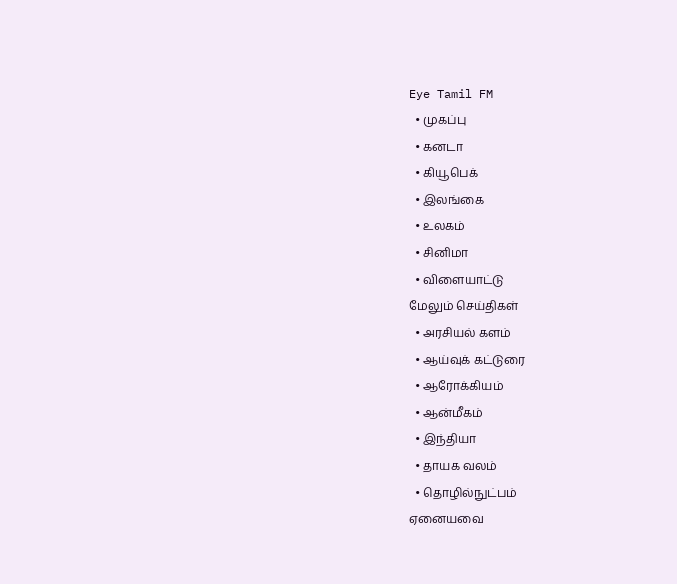Eye Tamil FM
  • முகப்பு
  • கனடா
  • கியூபெக்
  • இலங்கை
  • உலகம்
  • சினிமா
  • விளையாட்டு
மேலும் செய்திகள்
  • அரசியல் களம்
  • ஆய்வுக் கட்டுரை
  • ஆரோக்கியம்
  • ஆன்மீகம்
  • இந்தியா
  • தாயக வலம்
  • தொழில்நுட்பம்
ஏனையவை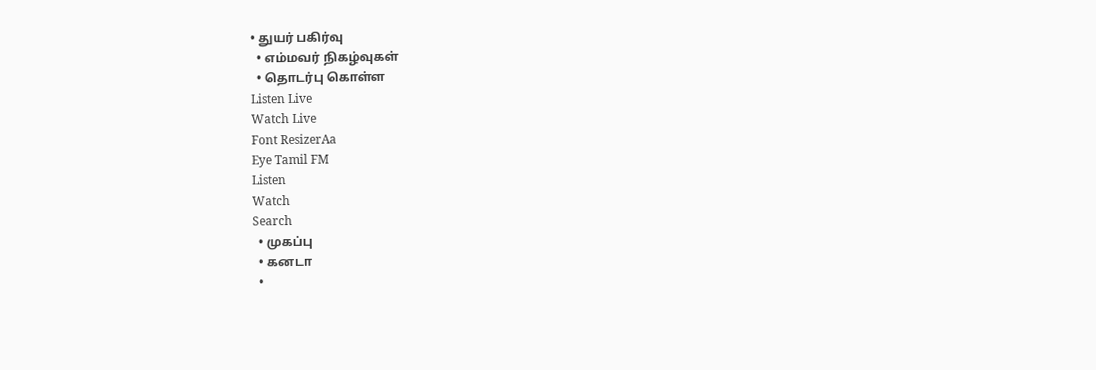• துயர் பகிர்வு
  • எம்மவர் நிகழ்வுகள்
  • தொடர்பு கொள்ள
Listen Live
Watch Live
Font ResizerAa
Eye Tamil FM
Listen
Watch
Search
  • முகப்பு
  • கனடா
  •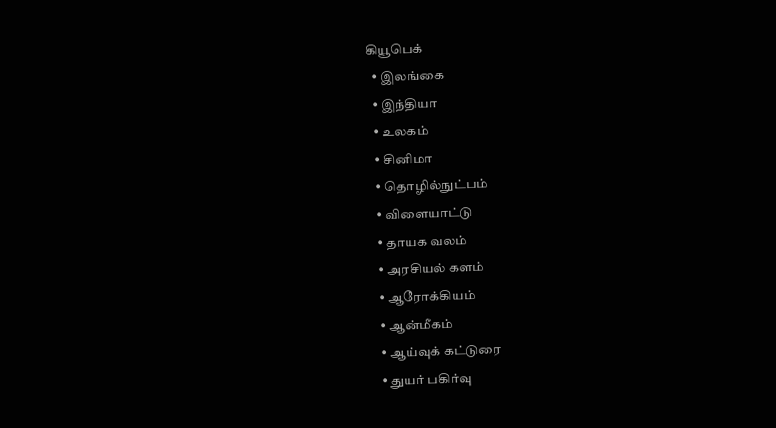கியூபெக்
  • இலங்கை
  • இந்தியா
  • உலகம்
  • சினிமா
  • தொழில்நுட்பம்
  • விளையாட்டு
  • தாயக வலம்
  • அரசியல் களம்
  • ஆரோக்கியம்
  • ஆன்மீகம்
  • ஆய்வுக் கட்டுரை
  • துயர் பகிர்வு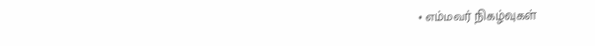• எம்மவர் நிகழ்வுகள்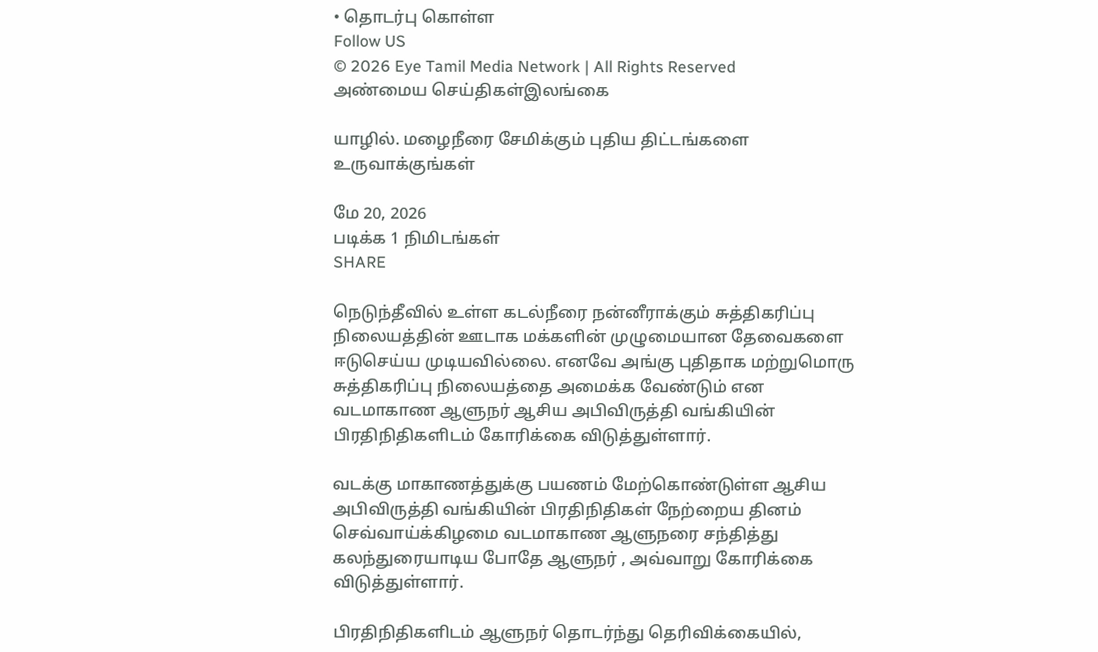• தொடர்பு கொள்ள
Follow US
© 2026 Eye Tamil Media Network | All Rights Reserved
அண்மைய செய்திகள்இலங்கை

யாழில். மழைநீரை சேமிக்கும் புதிய திட்டங்களை உருவாக்குங்கள்

மே 20, 2026
படிக்க 1 நிமிடங்கள்
SHARE

நெடுந்தீவில் உள்ள கடல்நீரை நன்னீராக்கும் சுத்திகரிப்பு நிலையத்தின் ஊடாக மக்களின் முழுமையான தேவைகளை ஈடுசெய்ய முடியவில்லை. எனவே அங்கு புதிதாக மற்றுமொரு சுத்திகரிப்பு நிலையத்தை அமைக்க வேண்டும் என வடமாகாண ஆளுநர் ஆசிய அபிவிருத்தி வங்கியின் பிரதிநிதிகளிடம் கோரிக்கை விடுத்துள்ளார்.

வடக்கு மாகாணத்துக்கு பயணம் மேற்கொண்டுள்ள ஆசிய அபிவிருத்தி வங்கியின் பிரதிநிதிகள் நேற்றைய தினம் செவ்வாய்க்கிழமை வடமாகாண ஆளுநரை சந்தித்து கலந்துரையாடிய போதே ஆளுநர் , அவ்வாறு கோரிக்கை விடுத்துள்ளார்.

பிரதிநிதிகளிடம் ஆளுநர் தொடர்ந்து தெரிவிக்கையில்,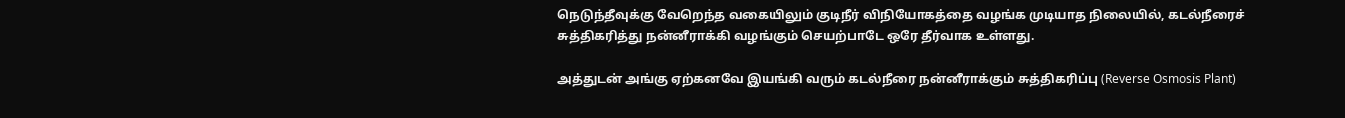நெடுந்தீவுக்கு வேறெந்த வகையிலும் குடிநீர் விநியோகத்தை வழங்க முடியாத நிலையில், கடல்நீரைச் சுத்திகரித்து நன்னீராக்கி வழங்கும் செயற்பாடே ஒரே தீர்வாக உள்ளது.

அத்துடன் அங்கு ஏற்கனவே இயங்கி வரும் கடல்நீரை நன்னீராக்கும் சுத்திகரிப்பு (Reverse Osmosis Plant)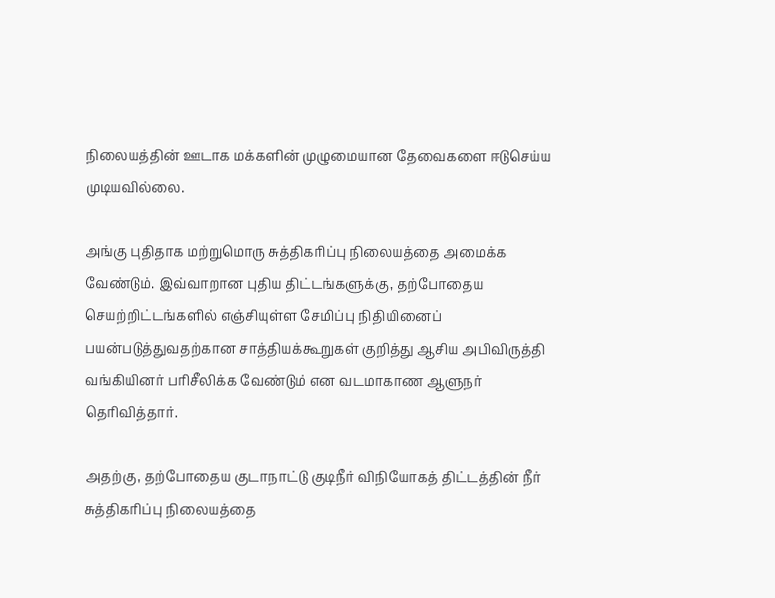நிலையத்தின் ஊடாக மக்களின் முழுமையான தேவைகளை ஈடுசெய்ய முடியவில்லை.

அங்கு புதிதாக மற்றுமொரு சுத்திகரிப்பு நிலையத்தை அமைக்க வேண்டும். இவ்வாறான புதிய திட்டங்களுக்கு, தற்போதைய செயற்றிட்டங்களில் எஞ்சியுள்ள சேமிப்பு நிதியினைப் பயன்படுத்துவதற்கான சாத்தியக்கூறுகள் குறித்து ஆசிய அபிவிருத்தி வங்கியினர் பரிசீலிக்க வேண்டும் என வடமாகாண ஆளுநர் தெரிவித்தார்.

அதற்கு, தற்போதைய குடாநாட்டு குடிநீர் விநியோகத் திட்டத்தின் நீர் சுத்திகரிப்பு நிலையத்தை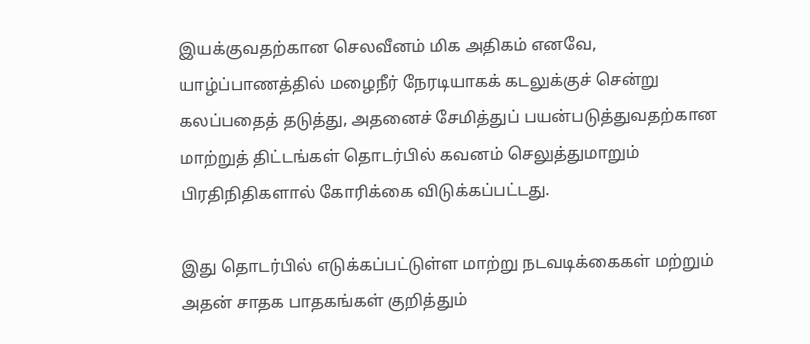இயக்குவதற்கான செலவீனம் மிக அதிகம் எனவே, யாழ்ப்பாணத்தில் மழைநீர் நேரடியாகக் கடலுக்குச் சென்று கலப்பதைத் தடுத்து, அதனைச் சேமித்துப் பயன்படுத்துவதற்கான மாற்றுத் திட்டங்கள் தொடர்பில் கவனம் செலுத்துமாறும் பிரதிநிதிகளால் கோரிக்கை விடுக்கப்பட்டது.

இது தொடர்பில் எடுக்கப்பட்டுள்ள மாற்று நடவடிக்கைகள் மற்றும் அதன் சாதக பாதகங்கள் குறித்தும்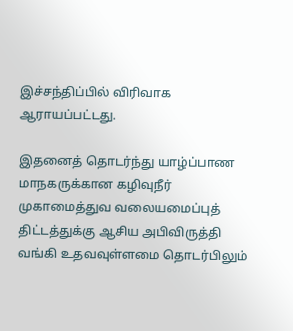இச்சந்திப்பில் விரிவாக ஆராயப்பட்டது.

இதனைத் தொடர்ந்து யாழ்ப்பாண மாநகருக்கான கழிவுநீர் முகாமைத்துவ வலையமைப்புத் திட்டத்துக்கு ஆசிய அபிவிருத்தி வங்கி உதவவுள்ளமை தொடர்பிலும்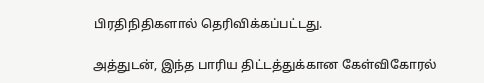பிரதிநிதிகளால் தெரிவிக்கப்பட்டது.

அத்துடன், இந்த பாரிய திட்டத்துக்கான கேள்விகோரல்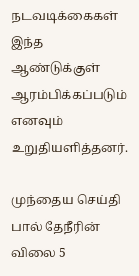நடவடிக்கைகள் இந்த ஆண்டுக்குள் ஆரம்பிக்கப்படும் எனவும் உறுதியளித்தனர்.

முந்தைய செய்தி பால் தேநீரின் விலை 5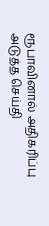ரூபாவினால் அதிகரிப்பு
அடுத்த செய்தி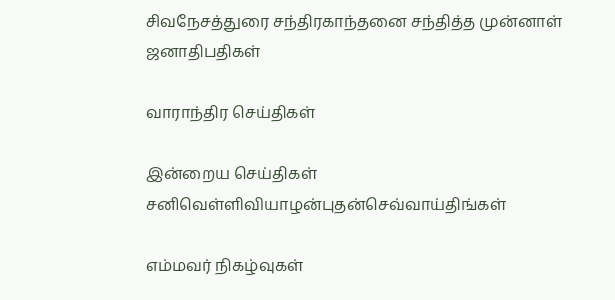சிவநேசத்துரை சந்திரகாந்தனை சந்தித்த முன்னாள் ஜனாதிபதிகள்

வாராந்திர செய்திகள்

இன்றைய செய்திகள்
சனிவெள்ளிவியாழன்புதன்செவ்வாய்திங்கள்

எம்மவர் நிகழ்வுகள்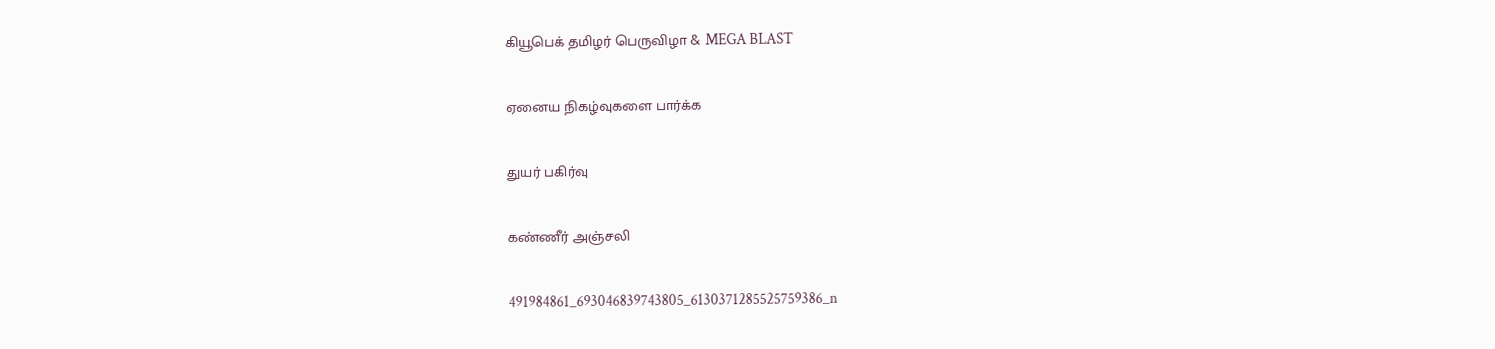கியூபெக் தமிழர் பெருவிழா & MEGA BLAST

ஏனைய நிகழ்வுகளை பார்க்க

துயர் பகிர்வு

கண்ணீர் அஞ்சலி

491984861_693046839743805_6130371285525759386_n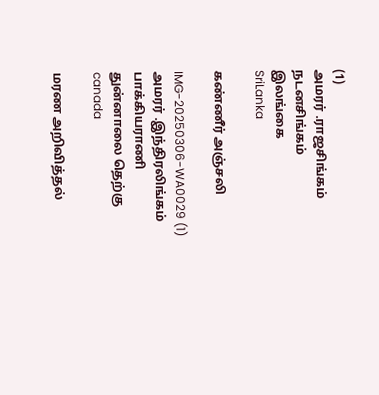(1)
அமரர் .ராஜசிங்கம் நடனசிங்கம்
இலங்கை
SriLanka

கண்ணீர் அஞ்சலி

IMG-20250306-WA0029 (1)
அமரர் .இந்திரலிங்கம் பாக்கியராணி
துன்னாலை தெற்கு
canada

மரண அறிவித்தல்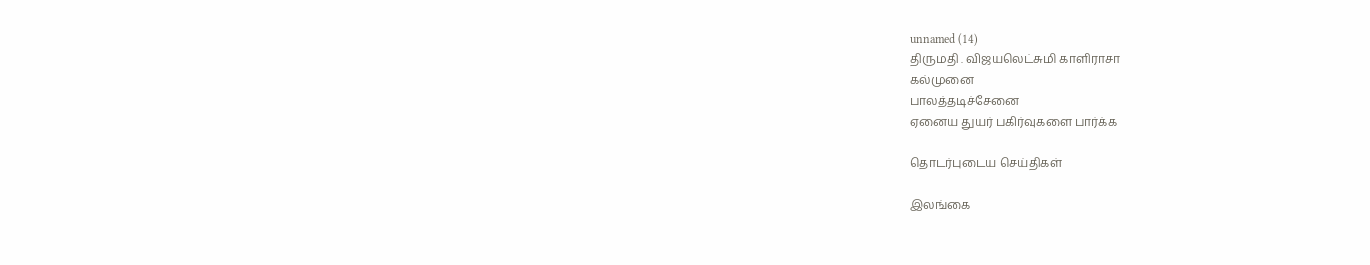unnamed (14)
திருமதி . விஜயலெட்சுமி காளிராசா
கல்முனை
பாலத்தடிச்சேனை
ஏனைய துயர் பகிர்வுகளை பார்க்க

தொடர்புடைய செய்திகள்

இலங்கை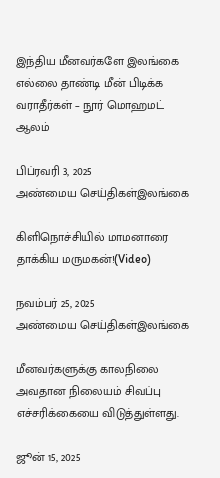இந்திய மீனவர்களே இலங்கை எல்லை தாண்டி மீன் பிடிக்க வராதீர்கள் – நூர் மொஹமட் ஆலம்

பிப்ரவரி 3, 2025
அண்மைய செய்திகள்இலங்கை

கிளிநொச்சியில் மாமனாரை தாக்கிய மருமகன்!(Video)

நவம்பர் 25, 2025
அண்மைய செய்திகள்இலங்கை

மீனவர்களுக்கு காலநிலை அவதான நிலையம் சிவப்பு எச்சரிக்கையை விடுத்துள்ளது.

ஜூன் 15, 2025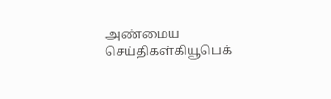அண்மைய செய்திகள்கியூபெக்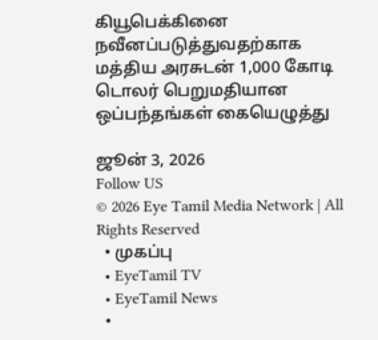கியூபெக்கினை நவீனப்படுத்துவதற்காக மத்திய அரசுடன் 1,000 கோடி டொலர் பெறுமதியான ஒப்பந்தங்கள் கையெழுத்து

ஜூன் 3, 2026
Follow US
© 2026 Eye Tamil Media Network | All Rights Reserved
  • முகப்பு
  • EyeTamil TV
  • EyeTamil News
  •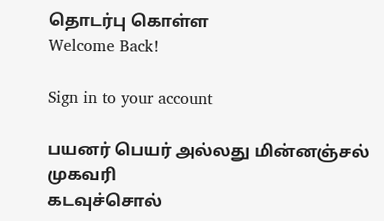தொடர்பு கொள்ள
Welcome Back!

Sign in to your account

பயனர் பெயர் அல்லது மின்னஞ்சல் முகவரி
கடவுச்சொல்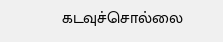கடவுச்சொல்லை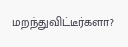மறந்துவிட்டீர்களா?